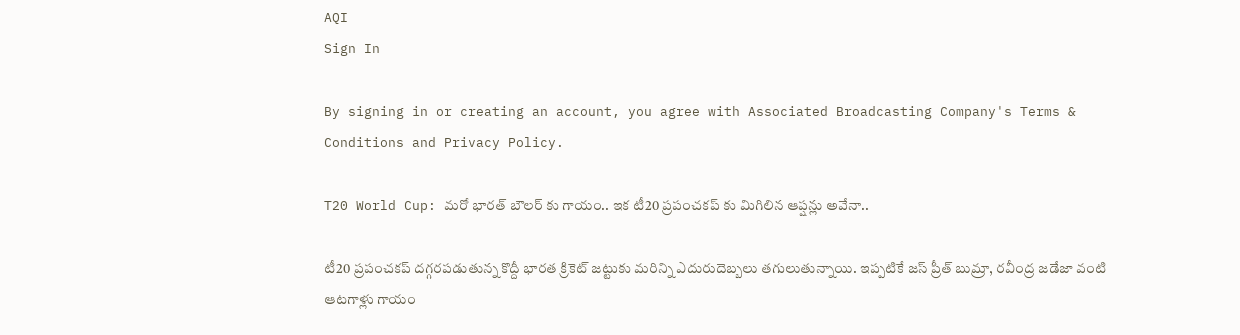AQI
Sign In

By signing in or creating an account, you agree with Associated Broadcasting Company's Terms & Conditions and Privacy Policy.

T20 World Cup: మరో భారత్ బౌలర్ కు గాయం.. ఇక టీ20 ప్రపంచకప్ కు మిగిలిన ఆప్షన్లు అవేనా..

టీ20 ప్రపంచకప్ దగ్గరపడుతున్న కొద్దీ భారత క్రికెట్ జట్టుకు మరిన్ని ఎదురుదెబ్బలు తగులుతున్నాయి. ఇప్పటికే జస్ ప్రీత్ బుమ్రా, రవీంద్ర జడేజా వంటి ఆటగాళ్లు గాయం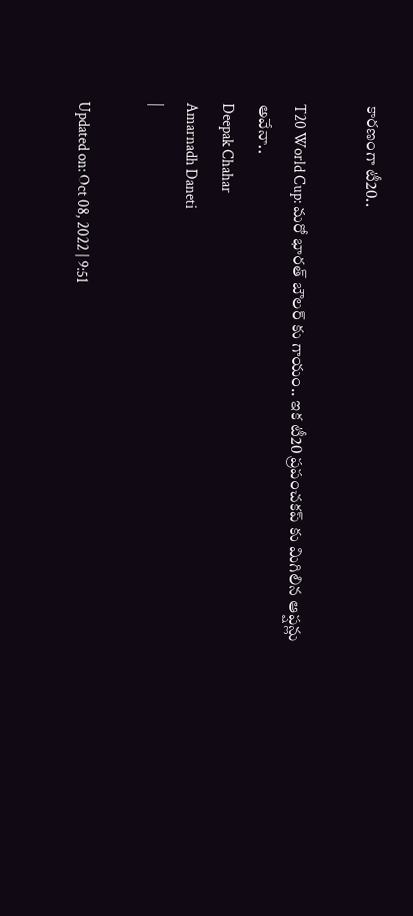కారణంగా టీ20..

T20 World Cup: మరో భారత్ బౌలర్ కు గాయం.. ఇక టీ20 ప్రపంచకప్ కు మిగిలిన ఆప్షన్లు అవేనా..
Deepak Chahar
Amarnadh Daneti
|

Updated on: Oct 08, 2022 | 9:51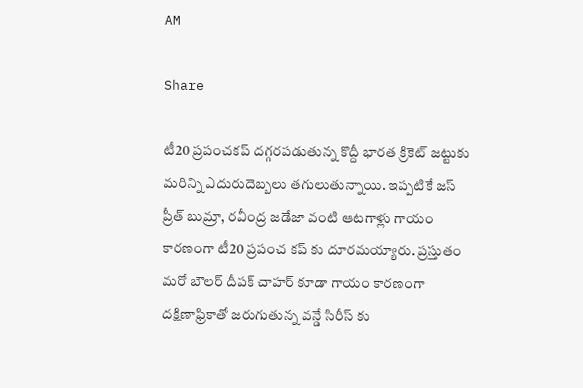AM

Share

టీ20 ప్రపంచకప్ దగ్గరపడుతున్న కొద్దీ భారత క్రికెట్ జట్టుకు మరిన్ని ఎదురుదెబ్బలు తగులుతున్నాయి. ఇప్పటికే జస్ ప్రీత్ బుమ్రా, రవీంద్ర జడేజా వంటి ఆటగాళ్లు గాయం కారణంగా టీ20 ప్రపంచ కప్ కు దూరమయ్యారు. ప్రస్తుతం మరో బౌలర్ దీపక్ చాహర్ కూడా గాయం కారణంగా దక్షిణాఫ్రికాతో జరుగుతున్న వన్డే సిరీస్ కు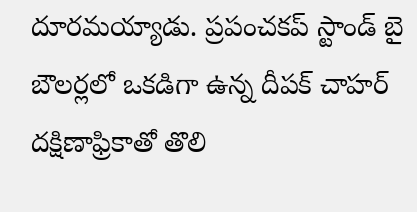దూరమయ్యాడు. ప్రపంచకప్‌ స్టాండ్‌ బై బౌలర్లలో ఒకడిగా ఉన్న దీపక్‌ చాహర్‌ దక్షిణాఫ్రికాతో తొలి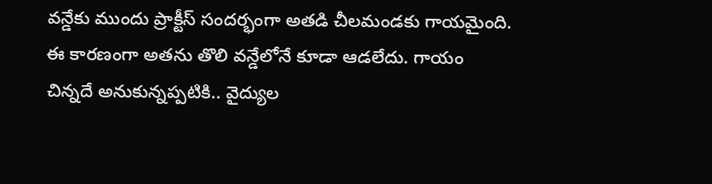వన్డేకు ముందు ప్రాక్టీస్‌ సందర్భంగా అతడి చీలమండకు గాయమైంది. ఈ కారణంగా అతను తొలి వన్డేలోనే కూడా ఆడలేదు. గాయం చిన్నదే అనుకున్నప్పటికి.. వైద్యుల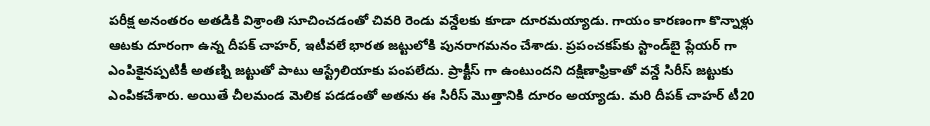పరీక్ష అనంతరం అతడికి విశ్రాంతి సూచించడంతో చివరి రెండు వన్డేలకు కూడా దూరమయ్యాడు. గాయం కారణంగా కొన్నాళ్లు ఆటకు దూరంగా ఉన్న దీపక్‌ చాహర్, ఇటీవలే భారత జట్టులోకి పునరాగమనం చేశాడు. ప్రపంచకప్‌కు స్టాండ్‌బై ప్లేయర్ గా ఎంపికైనప్పటికీ అతణ్ని జట్టుతో పాటు ఆస్ట్రేలియాకు పంపలేదు. ప్రాక్టీస్ గా ఉంటుందని దక్షిణాఫ్రికాతో వన్డే సిరీస్‌ జట్టుకు ఎంపికచేశారు. అయితే చీలమండ మెలిక పడడంతో అతను ఈ సిరీస్‌ మొత్తానికి దూరం అయ్యాడు. మరి దీపక్‌ చాహర్ టీ20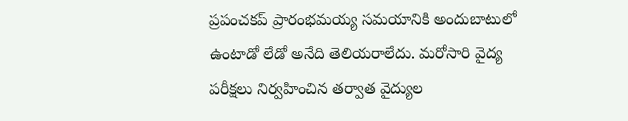ప్రపంచకప్‌ ప్రారంభమయ్య సమయానికి అందుబాటులో ఉంటాడో లేడో అనేది తెలియరాలేదు. మరోసారి వైద్య పరీక్షలు నిర్వహించిన తర్వాత వైద్యుల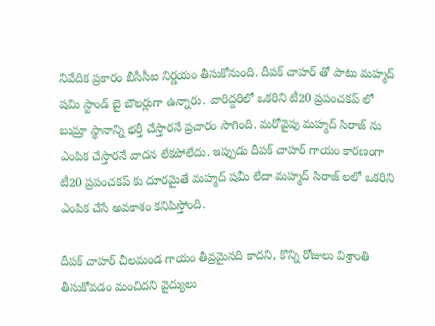నివేదిక ప్రకారం బీసీసీఐ నిర్ణయం తీసుకోనుంది. దీపక్ చాహర్ తో పాటు మహ్మద్ షమి స్టాండ్ బై బౌలర్లుగా ఉన్నారు. వారిద్దరిలో ఒకరిని టీ20 ప్రపంచకప్ లో బుమ్రా స్థానాన్ని భర్తీ చేస్తారనే ప్రచారం సాగింది. మరోవైపు మహ్మద్ సిరాజ్ ను ఎంపిక చేస్తారనే వాదన లేకపోలేదు. ఇప్పుడు దీపక్ చాహర్ గాయం కారణంగా టీ20 ప్రపంచకప్ కు దూరమైతే మహ్మద్ షమీ లేదా మహ్మద్ సిరాజ్ లలో ఒకరిని ఎంపిక చేసే అవకాశం కనిపిస్తోంది.

దీపక్ చాహర్ చీలమండ గాయం తీవ్రమైనది కాదని, కొన్ని రోజులు విశ్రాంతి తీసుకోవడం మంచిదని వైద్యులు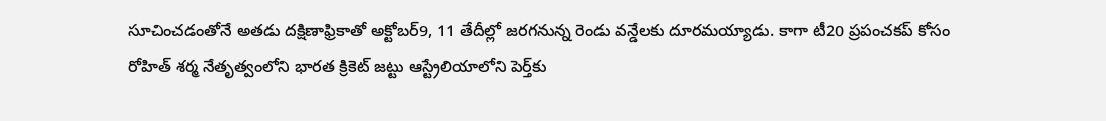సూచించడంతోనే అతడు దక్షిణాఫ్రికాతో అక్టోబర్9, 11 తేదీల్లో జరగనున్న రెండు వన్డేలకు దూరమయ్యాడు. కాగా టీ20 ప్రపంచకప్‌ కోసం రోహిత్‌ శర్మ నేతృత్వంలోని భారత క్రికెట్ జట్టు ఆస్ట్రేలియాలోని పెర్త్‌కు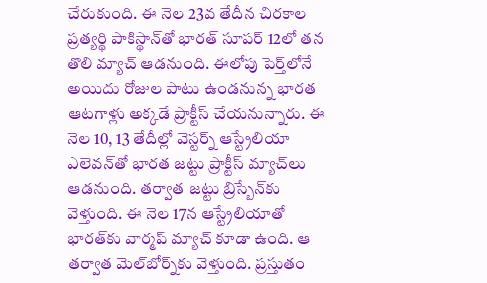చేరుకుంది. ఈ నెల 23వ తేదీన చిరకాల ప్రత్యర్థి పాకిస్థాన్‌తో భారత్ సూపర్ 12లో తన తొలి మ్యాచ్‌ ఆడనుంది. ఈలోపు పెర్త్‌లోనే అయిదు రోజుల పాటు ఉండనున్న భారత ఆటగాళ్లు అక్కడే ప్రాక్టీస్‌ చేయనున్నారు. ఈ నెల 10, 13 తేదీల్లో వెస్టర్న్‌ ఆస్ట్రేలియా ఎలెవన్‌తో భారత జట్టు ప్రాక్టీస్‌ మ్యాచ్‌లు ఆడనుంది. తర్వాత జట్టు బ్రిస్బేన్‌కు వెళ్తుంది. ఈ నెల 17న ఆస్ట్రేలియాతో భారత్‌కు వార్మప్‌ మ్యాచ్‌ కూడా ఉంది. ఆ తర్వాత మెల్‌బోర్న్‌కు వెళ్తుంది. ప్రస్తుతం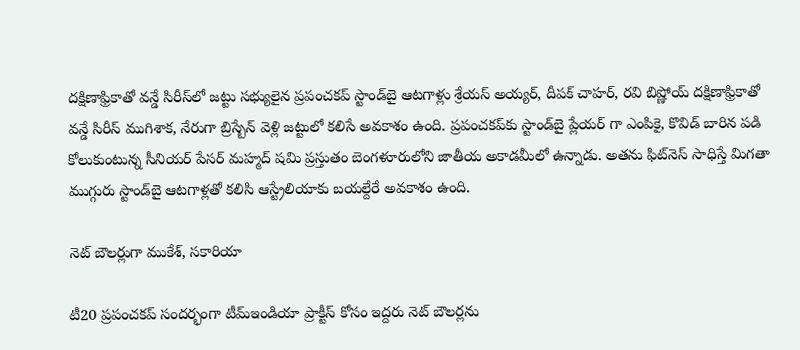దక్షిణాఫ్రికాతో వన్డే సిరీస్‌లో జట్టు సభ్యులైన ప్రపంచకప్‌ స్టాండ్‌బై ఆటగాళ్లు శ్రేయస్‌ అయ్యర్‌, దీపక్‌ చాహర్‌, రవి బిష్ణోయ్‌ దక్షిణాఫ్రికాతో వన్డే సిరీస్ ముగిశాక, నేరుగా బ్రిస్బేన్‌ వెళ్లి జట్టులో కలిసే అవకాశం ఉంది. ప్రపంచకప్‌కు స్టాండ్‌బై ప్లేయర్ గా ఎంపికై, కొవిడ్‌ బారిన పడి కోలుకుంటున్న సీనియర్‌ పేసర్‌ మహ్మద్‌ షమి ప్రస్తుతం బెంగళూరులోని జాతీయ అకాడమీలో ఉన్నాడు. అతను ఫిట్‌నెస్‌ సాధిస్తే మిగతా ముగ్గురు స్టాండ్‌బై ఆటగాళ్లతో కలిసి ఆస్ట్రేలియాకు బయల్దేరే అవకాశం ఉంది.

నెట్ బౌలర్లుగా ముకేశ్, సకారియా

టీ20 ప్రపంచకప్‌ సందర్భంగా టీమ్‌ఇండియా ప్రాక్టీస్‌ కోసం ఇద్దరు నెట్‌ బౌలర్లను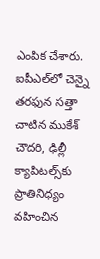ఎంపిక చేశారు. ఐపీఎల్‌లో చెన్నై తరఫున సత్తా చాటిన ముకేశ్‌ చౌదరి, ఢిల్లీ క్యాపిటల్స్‌కు ప్రాతినిధ్యం వహించిన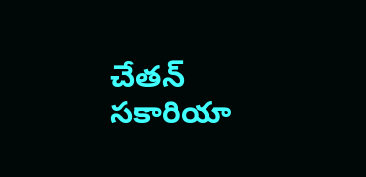చేతన్‌ సకారియా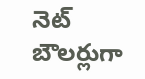నెట్‌ బౌలర్లుగా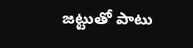జట్టుతో పాటు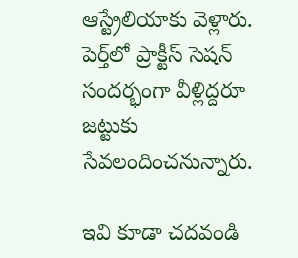ఆస్ట్రేలియాకు వెళ్లారు. పెర్త్‌లో ప్రాక్టీస్‌ సెషన్‌ సందర్భంగా వీళ్లిద్దరూ జట్టుకు సేవలందించనున్నారు.

ఇవి కూడా చదవండి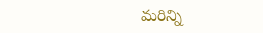మరిన్ని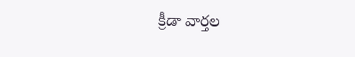క్రీడా వార్తల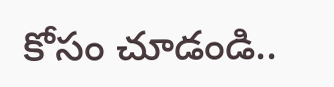కోసం చూడండి..